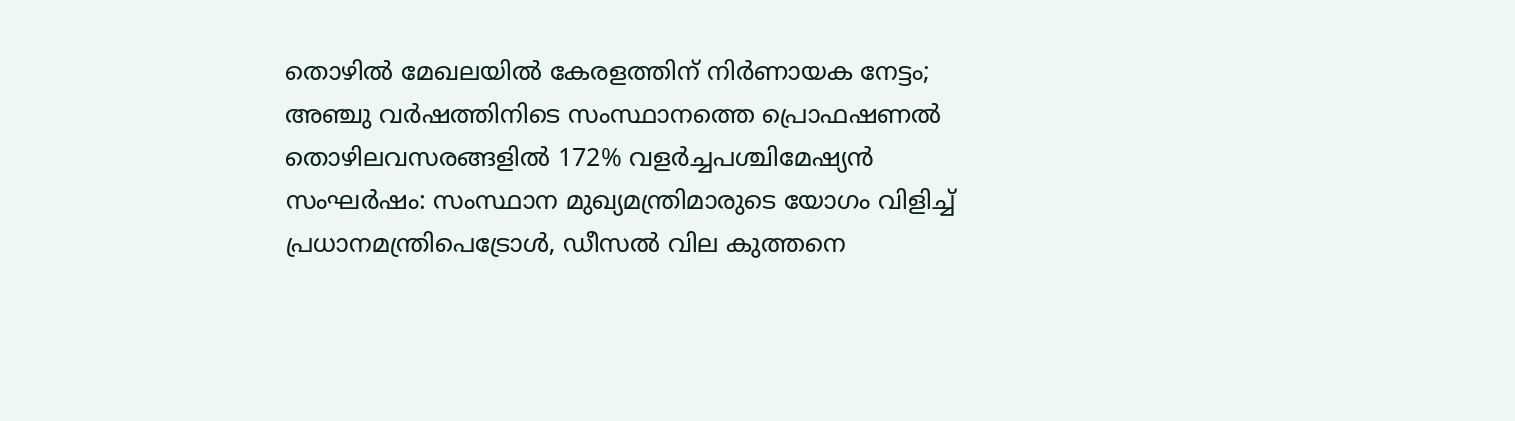തൊഴിൽ മേഖലയിൽ കേരളത്തിന് നിർണായക നേട്ടം; അഞ്ചു വർഷത്തിനിടെ സംസ്ഥാനത്തെ പ്രൊഫഷണൽ തൊഴിലവസരങ്ങളിൽ 172% വളർച്ചപശ്ചിമേഷ്യൻ സംഘർഷം: സംസ്ഥാന മുഖ്യമന്ത്രിമാരുടെ യോഗം വിളിച്ച് പ്രധാനമന്ത്രിപെട്രോൾ, ഡീസൽ വില കുത്തനെ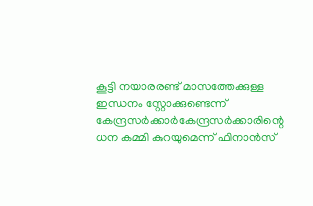കൂട്ടി നയാരരണ്ട് മാസത്തേക്കുള്ള ഇന്ധനം സ്റ്റോക്കുണ്ടെന്ന് കേന്ദ്രസർക്കാർകേന്ദ്രസര്‍ക്കാരിന്റെ ധന കമ്മി കുറയുമെന്ന് ഫിനാൻസ്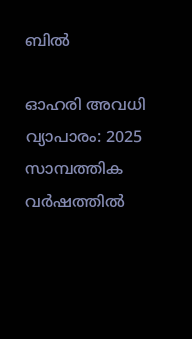ബില്‍

ഓഹരി അവധി വ്യാപാരം: 2025 സാമ്പത്തിക വര്‍ഷത്തില്‍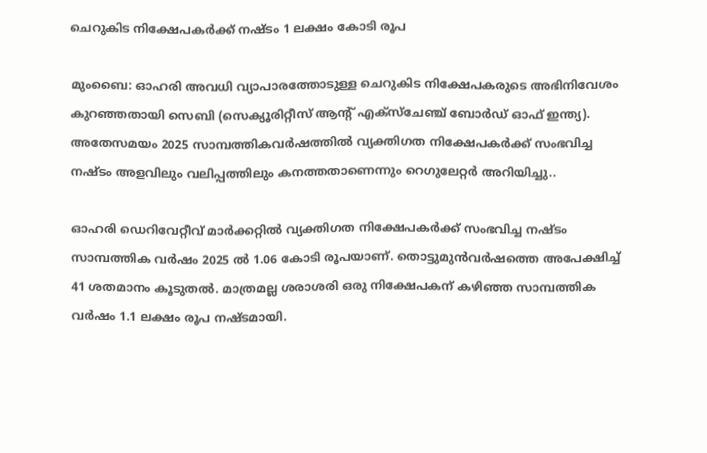ചെറുകിട നിക്ഷേപകര്‍ക്ക് നഷ്ടം 1 ലക്ഷം കോടി രൂപ

മുംബൈ: ഓഹരി അവധി വ്യാപാരത്തോടുള്ള ചെറുകിട നിക്ഷേപകരുടെ അഭിനിവേശം കുറഞ്ഞതായി സെബി (സെക്യൂരിറ്റീസ് ആന്റ് എക്‌സ്‌ചേഞ്ച് ബോര്‍ഡ് ഓഫ് ഇന്ത്യ). അതേസമയം 2025 സാമ്പത്തികവര്‍ഷത്തില്‍ വ്യക്തിഗത നിക്ഷേപകര്‍ക്ക് സംഭവിച്ച നഷ്ടം അളവിലും വലിപ്പത്തിലും കനത്തതാണെന്നും റെഗുലേറ്റര്‍ അറിയിച്ചു..

ഓഹരി ഡെറിവേറ്റീവ് മാര്‍ക്കറ്റില്‍ വ്യക്തിഗത നിക്ഷേപകര്‍ക്ക് സംഭവിച്ച നഷ്ടം സാമ്പത്തിക വര്‍ഷം 2025 ല്‍ 1.06 കോടി രൂപയാണ്. തൊട്ടുമുന്‍വര്‍ഷത്തെ അപേക്ഷിച്ച് 41 ശതമാനം കൂടുതല്‍. മാത്രമല്ല ശരാശരി ഒരു നിക്ഷേപകന് കഴിഞ്ഞ സാമ്പത്തിക വര്‍ഷം 1.1 ലക്ഷം രൂപ നഷ്ടമായി.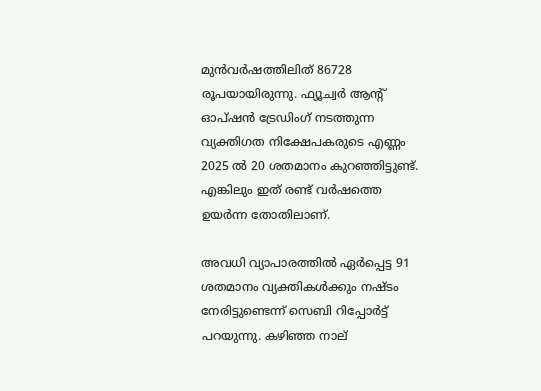മുന്‍വര്‍ഷത്തിലിത് 86728 രൂപയായിരുന്നു. ഫ്യൂച്വര്‍ ആന്റ് ഓപ്ഷന്‍ ട്രേഡിംഗ് നടത്തുന്ന വ്യക്തിഗത നിക്ഷേപകരുടെ എണ്ണം 2025 ല്‍ 20 ശതമാനം കുറഞ്ഞിട്ടുണ്ട്. എങ്കിലും ഇത് രണ്ട് വര്‍ഷത്തെ ഉയര്‍ന്ന തോതിലാണ്.

അവധി വ്യാപാരത്തില്‍ ഏര്‍പ്പെട്ട 91 ശതമാനം വ്യക്തികള്‍ക്കും നഷ്ടം നേരിട്ടുണ്ടെന്ന് സെബി റിപ്പോര്‍ട്ട് പറയുന്നു. കഴിഞ്ഞ നാല്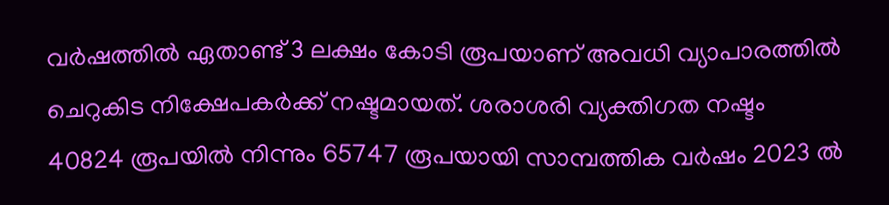വര്‍ഷത്തില്‍ ഏതാണ്ട് 3 ലക്ഷം കോടി രൂപയാണ് അവധി വ്യാപാരത്തില്‍ ചെറുകിട നിക്ഷേപകര്‍ക്ക് നഷ്ടമായത്. ശരാശരി വ്യക്തിഗത നഷ്ടം 40824 രൂപയില്‍ നിന്നും 65747 രൂപയായി സാമ്പത്തിക വര്‍ഷം 2023 ല്‍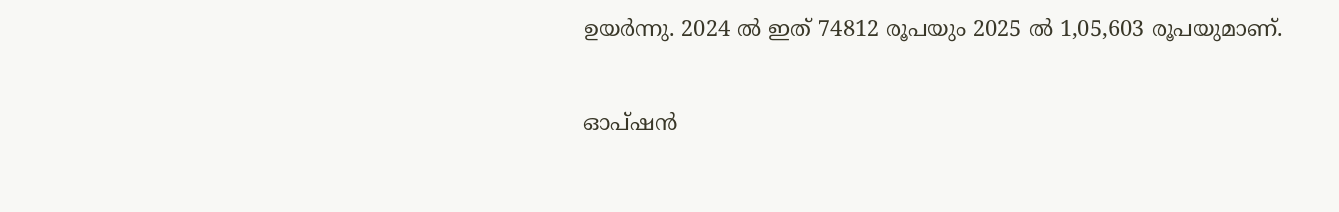ഉയര്‍ന്നു. 2024 ല്‍ ഇത് 74812 രൂപയും 2025 ല്‍ 1,05,603 രൂപയുമാണ്.

ഓപ്ഷന്‍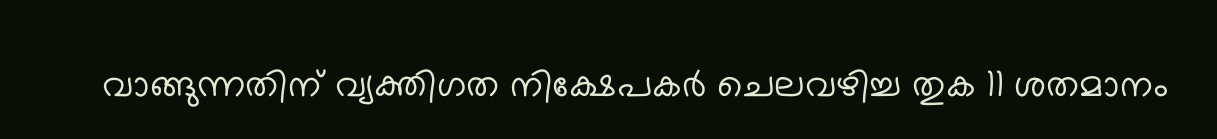വാങ്ങുന്നതിന് വ്യക്തിഗത നിക്ഷേപകര്‍ ചെലവഴിച്ച തുക 11 ശതമാനം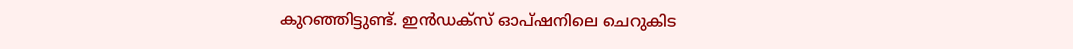കുറഞ്ഞിട്ടുണ്ട്. ഇന്‍ഡക്‌സ് ഓപ്ഷനിലെ ചെറുകിട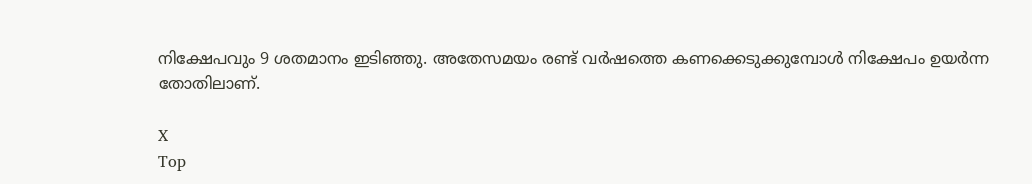നിക്ഷേപവും 9 ശതമാനം ഇടിഞ്ഞു. അതേസമയം രണ്ട് വര്‍ഷത്തെ കണക്കെടുക്കുമ്പോള്‍ നിക്ഷേപം ഉയര്‍ന്ന തോതിലാണ്.

X
Top